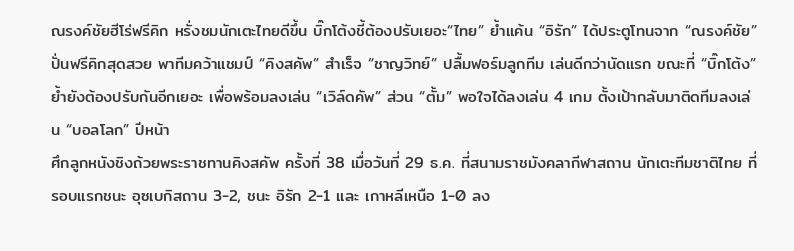ณรงค์ชัยฮีโร่ฟรีคิก หรั่งชมนักเตะไทยดีขึ้น บิ๊กโต้งชี้ต้องปรับเยอะ“ไทย” ย้ำแค้น “อิรัก” ได้ประตูโทนจาก “ณรงค์ชัย” ปั่นฟรีคิกสุดสวย พาทีมคว้าแชมป์ “คิงสคัพ” สำเร็จ “ชาญวิทย์” ปลื้มฟอร์มลูกทีม เล่นดีกว่านัดแรก ขณะที่ “บิ๊กโต้ง” ย้ำยังต้องปรับกันอีกเยอะ เพื่อพร้อมลงเล่น “เวิล์ดคัพ” ส่วน “ตั้ม” พอใจได้ลงเล่น 4 เกม ตั้งเป้ากลับมาติดทีมลงเล่น “บอลโลก” ปีหน้า
ศึกลูกหนังชิงถ้วยพระราชทานคิงสคัพ ครั้งที่ 38 เมื่อวันที่ 29 ธ.ค. ที่สนามราชมังคลากีฬาสถาน นักเตะทีมชาติไทย ที่รอบแรกชนะ อุซเบกิสถาน 3-2, ชนะ อิรัก 2-1 และ เกาหลีเหนือ 1-0 ลง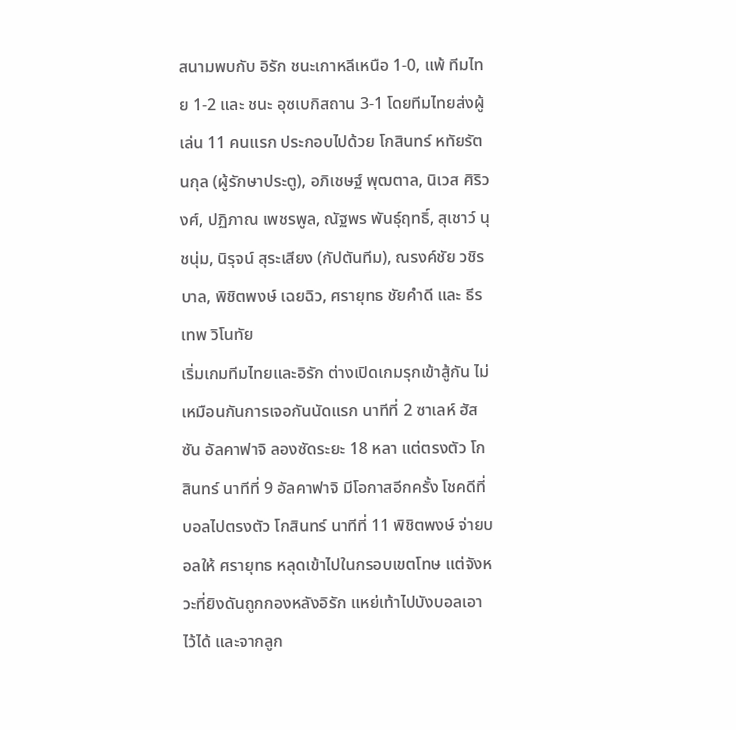สนามพบกับ อิรัก ชนะเกาหลีเหนือ 1-0, แพ้ ทีมไทย 1-2 และ ชนะ อุซเบกิสถาน 3-1 โดยทีมไทยส่งผู้เล่น 11 คนแรก ประกอบไปด้วย โกสินทร์ หทัยรัตนกุล (ผู้รักษาประตู), อภิเชษฐ์ พุฒตาล, นิเวส ศิริวงศ์, ปฏิภาณ เพชรพูล, ณัฐพร พันธุ์ฤทธิ์, สุเชาว์ นุชนุ่ม, นิรุจน์ สุระเสียง (กัปตันทีม), ณรงค์ชัย วชิรบาล, พิชิตพงษ์ เฉยฉิว, ศรายุทธ ชัยคำดี และ ธีรเทพ วิโนทัย
เริ่มเกมทีมไทยและอิรัก ต่างเปิดเกมรุกเข้าสู้กัน ไม่เหมือนกันการเจอกันนัดแรก นาทีที่ 2 ซาเลห์ ฮัสซัน อัลคาฟาจิ ลองซัดระยะ 18 หลา แต่ตรงตัว โกสินทร์ นาทีที่ 9 อัลคาฟาจิ มีโอกาสอีกครั้ง โชคดีที่บอลไปตรงตัว โกสินทร์ นาทีที่ 11 พิชิตพงษ์ จ่ายบอลให้ ศรายุทธ หลุดเข้าไปในกรอบเขตโทษ แต่จังหวะที่ยิงดันถูกกองหลังอิรัก แหย่เท้าไปบังบอลเอาไว้ได้ และจากลูก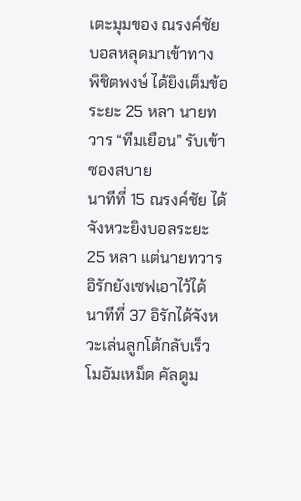เตะมุมของ ณรงค์ชัย บอลหลุดมาเข้าทาง พิชิตพงษ์ ได้ยิงเต็มข้อระยะ 25 หลา นายทวาร “ทีมเยือน” รับเข้าซองสบาย
นาทีที่ 15 ณรงค์ชัย ได้จังหวะยิงบอลระยะ 25 หลา แต่นายทวารอิรักยังเซฟเอาไว้ได้ นาทีที่ 37 อิรักได้จังหวะเล่นลูกโต้กลับเร็ว โมอัมเหม็ด คัลดูม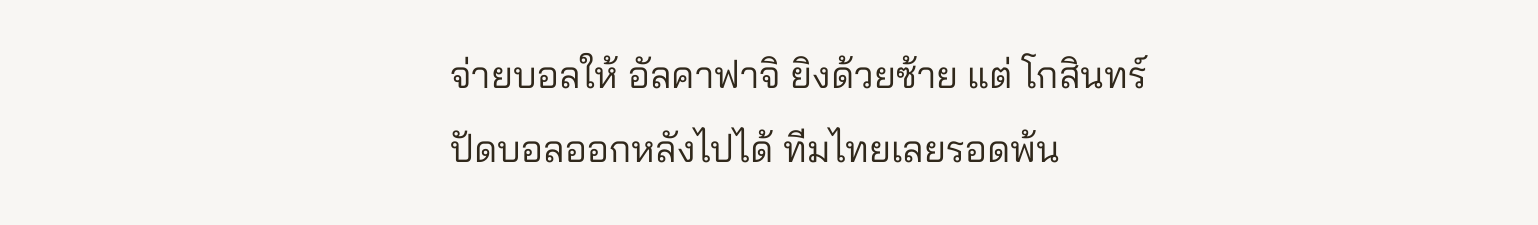จ่ายบอลให้ อัลคาฟาจิ ยิงด้วยซ้าย แต่ โกสินทร์ ปัดบอลออกหลังไปได้ ทีมไทยเลยรอดพ้น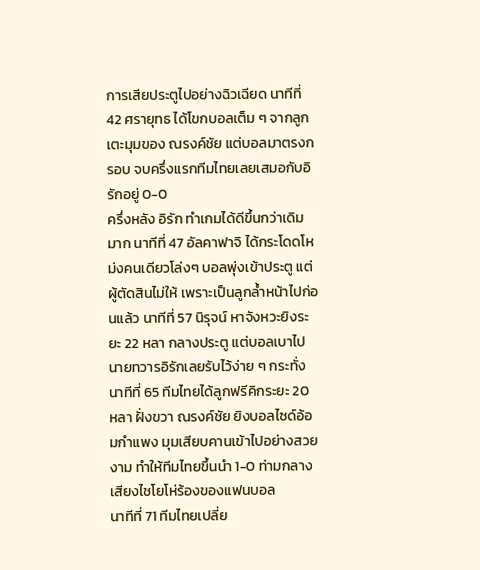การเสียประตูไปอย่างฉิวเฉียด นาทีที่ 42 ศรายุทธ ได้โขกบอลเต็ม ๆ จากลูกเตะมุมของ ณรงค์ชัย แต่บอลมาตรงกรอบ จบครึ่งแรกทีมไทยเลยเสมอกับอิรักอยู่ 0-0
ครึ่งหลัง อิรัก ทำเกมได้ดีขึ้นกว่าเดิมมาก นาทีที่ 47 อัลคาฟาจิ ได้กระโดดโหม่งคนเดียวโล่งๆ บอลพุ่งเข้าประตู แต่ผู้ตัดสินไม่ให้ เพราะเป็นลูกล้ำหน้าไปก่อนแล้ว นาทีที่ 57 นิรุจน์ หาจังหวะยิงระยะ 22 หลา กลางประตู แต่บอลเบาไป นายทวารอิรักเลยรับไว้ง่าย ๆ กระทั่งนาทีที่ 65 ทีมไทยได้ลูกฟรีคิกระยะ 20 หลา ฝั่งขวา ณรงค์ชัย ยิงบอลไซด์อ้อมกำแพง มุมเสียบคานเข้าไปอย่างสวยงาม ทำให้ทีมไทยขึ้นนำ 1-0 ท่ามกลางเสียงไชโยโห่ร้องของแฟนบอล
นาทีที่ 71 ทีมไทยเปลี่ย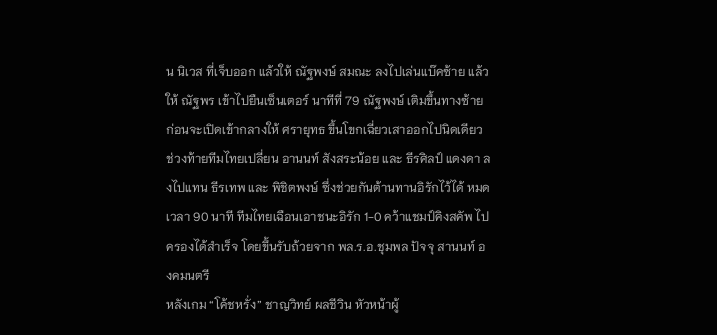น นิเวส ที่เจ็บออก แล้วให้ ณัฐพงษ์ สมณะ ลงไปเล่นแบ๊คซ้าย แล้วให้ ณัฐพร เข้าไปยืนเซ็นเตอร์ นาทีที่ 79 ณัฐพงษ์ เติมขึ้นทางซ้าย ก่อนจะเปิดเข้ากลางให้ ศรายุทธ ขึ้นโขกเฉี่ยวเสาออกไปนิดเดียว ช่วงท้ายทีมไทยเปลี่ยน อานนท์ สังสระน้อย และ ธีรศิลป์ แดงดา ลงไปแทน ธีรเทพ และ พิชิตพงษ์ ซึ่งช่วยกันต้านทานอิรักไว้ได้ หมดเวลา 90 นาที ทีมไทยเฉือนเอาชนะอิรัก 1-0 คว้าแชมป์คิงสคัพ ไปครองได้สำเร็จ โดยขึ้นรับถ้วยจาก พล.ร.อ.ชุมพล ปัจจุ สานนท์ องคมนตรี
หลังเกม “โค้ชหรั่ง” ชาญวิทย์ ผลชีวิน หัวหน้าผู้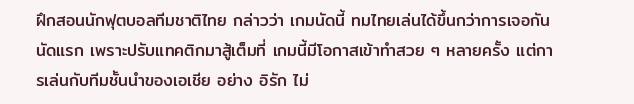ฝึกสอนนักฟุตบอลทีมชาติไทย กล่าวว่า เกมนัดนี้ ทมไทยเล่นได้ขึ้นกว่าการเจอกันนัดแรก เพราะปรับแทคติกมาสู้เต็มที่ เกมนี้มีโอกาสเข้าทำสวย ๆ หลายครั้ง แต่การเล่นกับทีมชั้นนำของเอเชีย อย่าง อิรัก ไม่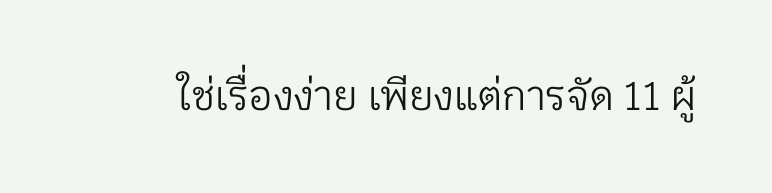ใช่เรื่องง่าย เพียงแต่การจัด 11 ผู้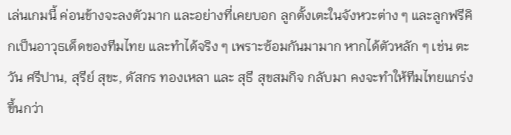เล่นเกมนี้ ค่อนข้างจะลงตัวมาก และอย่างที่เคยบอก ลูกตั้งเตะในจังหวะต่าง ๆ และลูกฟรีคิกเป็นอาวุธเด็ดของทีมไทย และทำได้จริง ๆ เพราะซ้อมกันมามาก หากได้ตัวหลัก ๆ เช่น ตะวัน ศรีปาน, สุรีย์ สุขะ, ดัสกร ทองเหลา และ สุธี สุขสมกิจ กลับมา คงจะทำให้ทีมไทยแกร่งขึ้นกว่า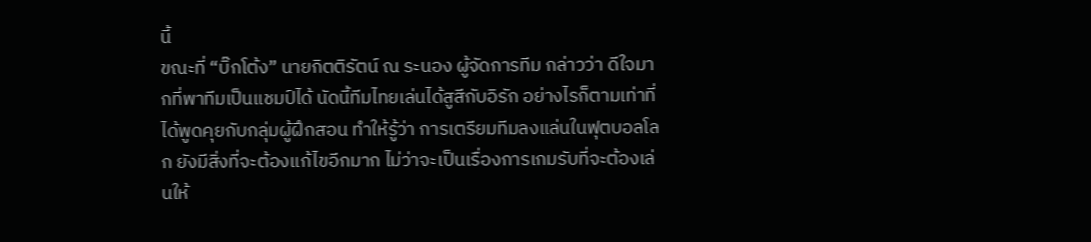นี้
ขณะที่ “บิ๊กโต้ง” นายกิตติรัตน์ ณ ระนอง ผู้จัดการทีม กล่าวว่า ดีใจมากที่พาทีมเป็นแชมป์ได้ นัดนี้ทีมไทยเล่นได้สูสีกับอิรัก อย่างไรก็ตามเท่าที่ได้พูดคุยกับกลุ่มผู้ฝึกสอน ทำให้รู้ว่า การเตรียมทีมลงแล่นในฟุตบอลโลก ยังมีสิ่งที่จะต้องแก้ไขอีกมาก ไม่ว่าจะเป็นเรื่องการเกมรับที่จะต้องเล่นให้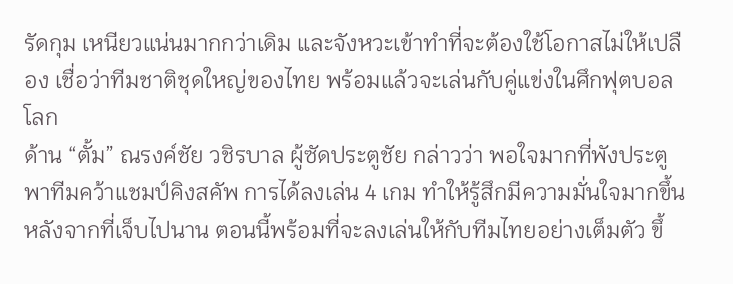รัดกุม เหนียวแน่นมากกว่าเดิม และจังหวะเข้าทำที่จะต้องใช้โอกาสไม่ให้เปลือง เชื่อว่าทีมชาติชุดใหญ่ของไทย พร้อมแล้วจะเล่นกับคู่แข่งในศึกฟุตบอลโลก
ด้าน “ตั้ม” ณรงค์ชัย วชิรบาล ผู้ซัดประตูชัย กล่าวว่า พอใจมากที่พังประตูพาทีมคว้าแชมป์คิงสคัพ การได้ลงเล่น 4 เกม ทำให้รู้สึกมีความมั่นใจมากขึ้น หลังจากที่เจ็บไปนาน ตอนนี้พร้อมที่จะลงเล่นให้กับทีมไทยอย่างเต็มตัว ขึ้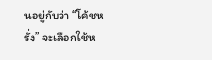นอยู่กับว่า “โค้ชหรั่ง” จะเลือกใช้ห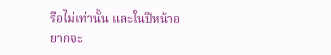รือไม่เท่านั้น และในปีหน้าอยากจะ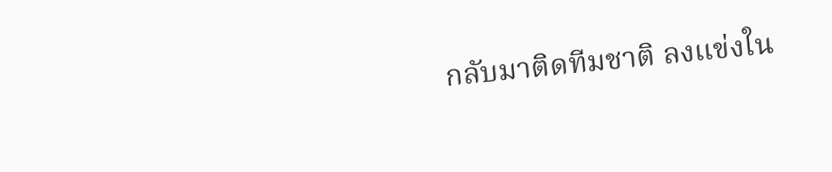กลับมาติดทีมชาติ ลงแข่งใน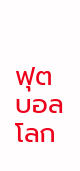ฟุตบอลโลก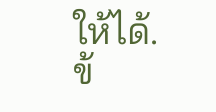ให้ได้.
ข้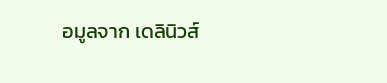อมูลจาก เดลินิวส์